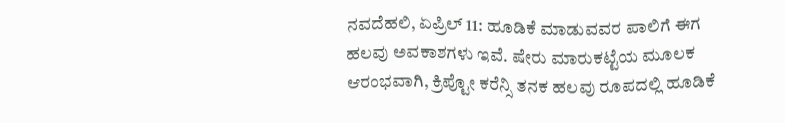ನವದೆಹಲಿ, ಏಪ್ರಿಲ್ 11: ಹೂಡಿಕೆ ಮಾಡುವವರ ಪಾಲಿಗೆ ಈಗ ಹಲವು ಅವಕಾಶಗಳು ಇವೆ. ಷೇರು ಮಾರುಕಟ್ಟೆಯ ಮೂಲಕ ಆರಂಭವಾಗಿ, ಕ್ರಿಪ್ಟೋ ಕರೆನ್ಸಿ ತನಕ ಹಲವು ರೂಪದಲ್ಲಿ ಹೂಡಿಕೆ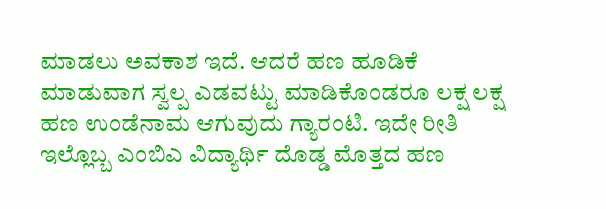ಮಾಡಲು ಅವಕಾಶ ಇದೆ. ಆದರೆ ಹಣ ಹೂಡಿಕೆ ಮಾಡುವಾಗ ಸ್ವಲ್ಪ ಎಡವಟ್ಟು ಮಾಡಿಕೊಂಡರೂ ಲಕ್ಷ ಲಕ್ಷ ಹಣ ಉಂಡೆನಾಮ ಆಗುವುದು ಗ್ಯಾರಂಟಿ. ಇದೇ ರೀತಿ ಇಲ್ಲೊಬ್ಬ ಎಂಬಿಎ ವಿದ್ಯಾರ್ಥಿ ದೊಡ್ಡ ಮೊತ್ತದ ಹಣ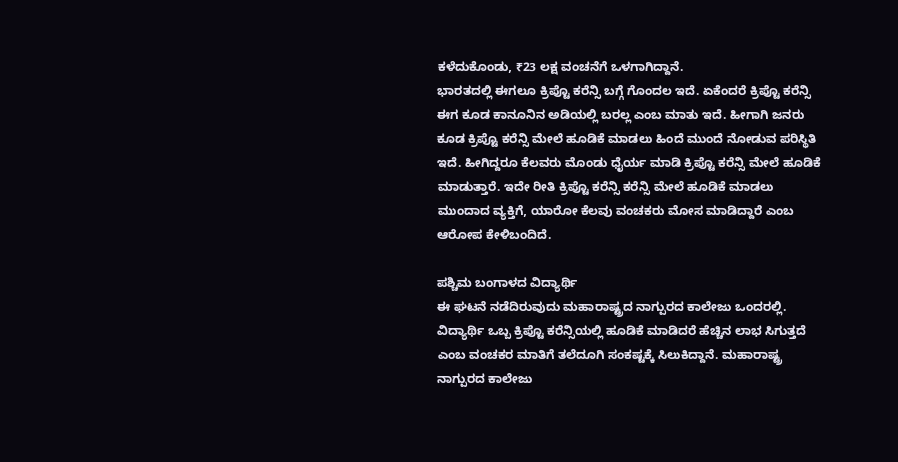ಕಳೆದುಕೊಂಡು, ₹23 ಲಕ್ಷ ವಂಚನೆಗೆ ಒಳಗಾಗಿದ್ದಾನೆ.
ಭಾರತದಲ್ಲಿ ಈಗಲೂ ಕ್ರಿಪ್ಟೊ ಕರೆನ್ಸಿ ಬಗ್ಗೆ ಗೊಂದಲ ಇದೆ. ಏಕೆಂದರೆ ಕ್ರಿಪ್ಟೊ ಕರೆನ್ಸಿ ಈಗ ಕೂಡ ಕಾನೂನಿನ ಅಡಿಯಲ್ಲಿ ಬರಲ್ಲ ಎಂಬ ಮಾತು ಇದೆ. ಹೀಗಾಗಿ ಜನರು ಕೂಡ ಕ್ರಿಪ್ಟೊ ಕರೆನ್ಸಿ ಮೇಲೆ ಹೂಡಿಕೆ ಮಾಡಲು ಹಿಂದೆ ಮುಂದೆ ನೋಡುವ ಪರಿಸ್ಥಿತಿ ಇದೆ. ಹೀಗಿದ್ದರೂ ಕೆಲವರು ಮೊಂಡು ಧೈರ್ಯ ಮಾಡಿ ಕ್ರಿಪ್ಟೊ ಕರೆನ್ಸಿ ಮೇಲೆ ಹೂಡಿಕೆ ಮಾಡುತ್ತಾರೆ. ಇದೇ ರೀತಿ ಕ್ರಿಪ್ಟೊ ಕರೆನ್ಸಿ ಕರೆನ್ಸಿ ಮೇಲೆ ಹೂಡಿಕೆ ಮಾಡಲು ಮುಂದಾದ ವ್ಯಕ್ತಿಗೆ, ಯಾರೋ ಕೆಲವು ವಂಚಕರು ಮೋಸ ಮಾಡಿದ್ದಾರೆ ಎಂಬ ಆರೋಪ ಕೇಳಿಬಂದಿದೆ.

ಪಶ್ಚಿಮ ಬಂಗಾಳದ ವಿದ್ಯಾರ್ಥಿ
ಈ ಘಟನೆ ನಡೆದಿರುವುದು ಮಹಾರಾಷ್ಟ್ರದ ನಾಗ್ಪುರದ ಕಾಲೇಜು ಒಂದರಲ್ಲಿ. ವಿದ್ಯಾರ್ಥಿ ಒಬ್ಬ ಕ್ರಿಪ್ಟೊ ಕರೆನ್ಸಿಯಲ್ಲಿ ಹೂಡಿಕೆ ಮಾಡಿದರೆ ಹೆಚ್ಚಿನ ಲಾಭ ಸಿಗುತ್ತದೆ ಎಂಬ ವಂಚಕರ ಮಾತಿಗೆ ತಲೆದೂಗಿ ಸಂಕಷ್ಟಕ್ಕೆ ಸಿಲುಕಿದ್ದಾನೆ. ಮಹಾರಾಷ್ಟ್ರ ನಾಗ್ಪುರದ ಕಾಲೇಜು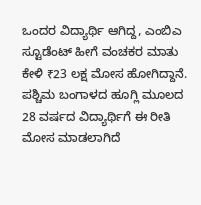ಒಂದರ ವಿದ್ಯಾರ್ಥಿ ಆಗಿದ್ದ, ಎಂಬಿಎ ಸ್ಟೂಡೆಂಟ್ ಹೀಗೆ ವಂಚಕರ ಮಾತು ಕೇಳಿ ₹23 ಲಕ್ಷ ಮೋಸ ಹೋಗಿದ್ದಾನೆ. ಪಶ್ಚಿಮ ಬಂಗಾಳದ ಹೂಗ್ಲಿ ಮೂಲದ 28 ವರ್ಷದ ವಿದ್ಯಾರ್ಥಿಗೆ ಈ ರೀತಿ ಮೋಸ ಮಾಡಲಾಗಿದೆ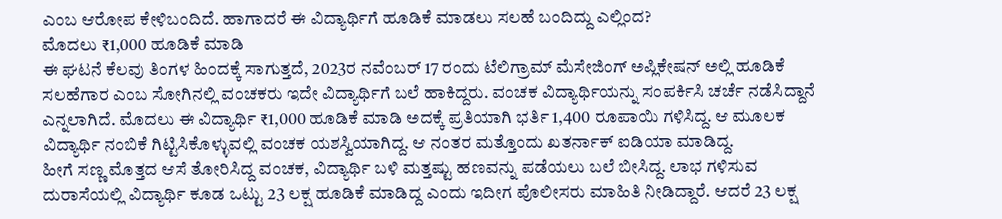ಎಂಬ ಆರೋಪ ಕೇಳಿಬಂದಿದೆ. ಹಾಗಾದರೆ ಈ ವಿದ್ಯಾರ್ಥಿಗೆ ಹೂಡಿಕೆ ಮಾಡಲು ಸಲಹೆ ಬಂದಿದ್ದು ಎಲ್ಲಿಂದ?
ಮೊದಲು ₹1,000 ಹೂಡಿಕೆ ಮಾಡಿ
ಈ ಘಟನೆ ಕೆಲವು ತಿಂಗಳ ಹಿಂದಕ್ಕೆ ಸಾಗುತ್ತದೆ, 2023ರ ನವೆಂಬರ್ 17 ರಂದು ಟೆಲಿಗ್ರಾಮ್ ಮೆಸೇಜಿಂಗ್ ಅಪ್ಲಿಕೇಷನ್ ಅಲ್ಲಿ ಹೂಡಿಕೆ ಸಲಹೆಗಾರ ಎಂಬ ಸೋಗಿನಲ್ಲಿ ವಂಚಕರು ಇದೇ ವಿದ್ಯಾರ್ಥಿಗೆ ಬಲೆ ಹಾಕಿದ್ದರು. ವಂಚಕ ವಿದ್ಯಾರ್ಥಿಯನ್ನು ಸಂಪರ್ಕಿಸಿ ಚರ್ಚೆ ನಡೆಸಿದ್ದಾನೆ ಎನ್ನಲಾಗಿದೆ. ಮೊದಲು ಈ ವಿದ್ಯಾರ್ಥಿ ₹1,000 ಹೂಡಿಕೆ ಮಾಡಿ ಅದಕ್ಕೆ ಪ್ರತಿಯಾಗಿ ಭರ್ತಿ 1,400 ರೂಪಾಯಿ ಗಳಿಸಿದ್ದ. ಆ ಮೂಲಕ ವಿದ್ಯಾರ್ಥಿ ನಂಬಿಕೆ ಗಿಟ್ಟಿಸಿಕೊಳ್ಳುವಲ್ಲಿ ವಂಚಕ ಯಶಸ್ವಿಯಾಗಿದ್ದ. ಆ ನಂತರ ಮತ್ತೊಂದು ಖತರ್ನಾಕ್ ಐಡಿಯಾ ಮಾಡಿದ್ದ.
ಹೀಗೆ ಸಣ್ಣ ಮೊತ್ತದ ಆಸೆ ತೋರಿಸಿದ್ದ ವಂಚಕ, ವಿದ್ಯಾರ್ಥಿ ಬಳಿ ಮತ್ತಷ್ಟು ಹಣವನ್ನು ಪಡೆಯಲು ಬಲೆ ಬೀಸಿದ್ದ. ಲಾಭ ಗಳಿಸುವ ದುರಾಸೆಯಲ್ಲಿ ವಿದ್ಯಾರ್ಥಿ ಕೂಡ ಒಟ್ಟು 23 ಲಕ್ಷ ಹೂಡಿಕೆ ಮಾಡಿದ್ದ ಎಂದು ಇದೀಗ ಪೊಲೀಸರು ಮಾಹಿತಿ ನೀಡಿದ್ದಾರೆ. ಆದರೆ 23 ಲಕ್ಷ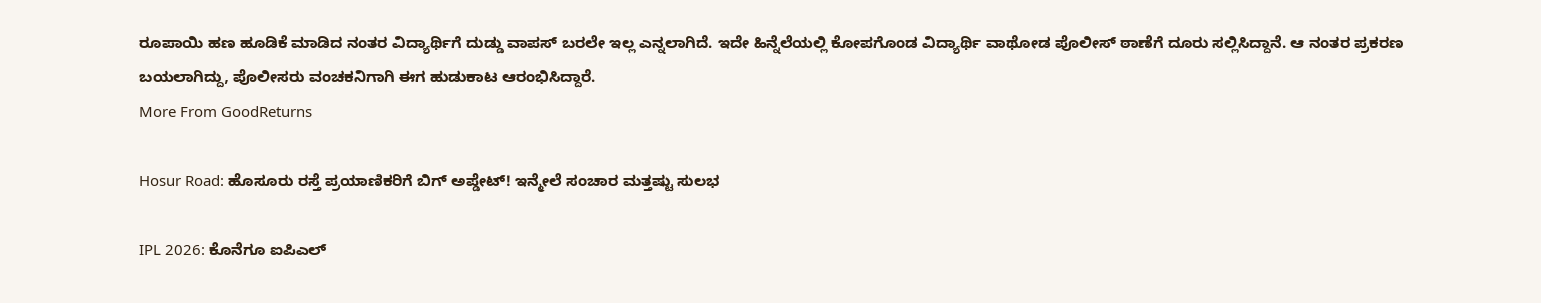ರೂಪಾಯಿ ಹಣ ಹೂಡಿಕೆ ಮಾಡಿದ ನಂತರ ವಿದ್ಯಾರ್ಥಿಗೆ ದುಡ್ಡು ವಾಪಸ್ ಬರಲೇ ಇಲ್ಲ ಎನ್ನಲಾಗಿದೆ. ಇದೇ ಹಿನ್ನೆಲೆಯಲ್ಲಿ ಕೋಪಗೊಂಡ ವಿದ್ಯಾರ್ಥಿ ವಾಥೋಡ ಪೊಲೀಸ್ ಠಾಣೆಗೆ ದೂರು ಸಲ್ಲಿಸಿದ್ದಾನೆ. ಆ ನಂತರ ಪ್ರಕರಣ ಬಯಲಾಗಿದ್ದು, ಪೊಲೀಸರು ವಂಚಕನಿಗಾಗಿ ಈಗ ಹುಡುಕಾಟ ಆರಂಭಿಸಿದ್ದಾರೆ.
More From GoodReturns

Hosur Road: ಹೊಸೂರು ರಸ್ತೆ ಪ್ರಯಾಣಿಕರಿಗೆ ಬಿಗ್ ಅಪ್ಡೇಟ್! ಇನ್ಮೇಲೆ ಸಂಚಾರ ಮತ್ತಷ್ಟು ಸುಲಭ

IPL 2026: ಕೊನೆಗೂ ಐಪಿಎಲ್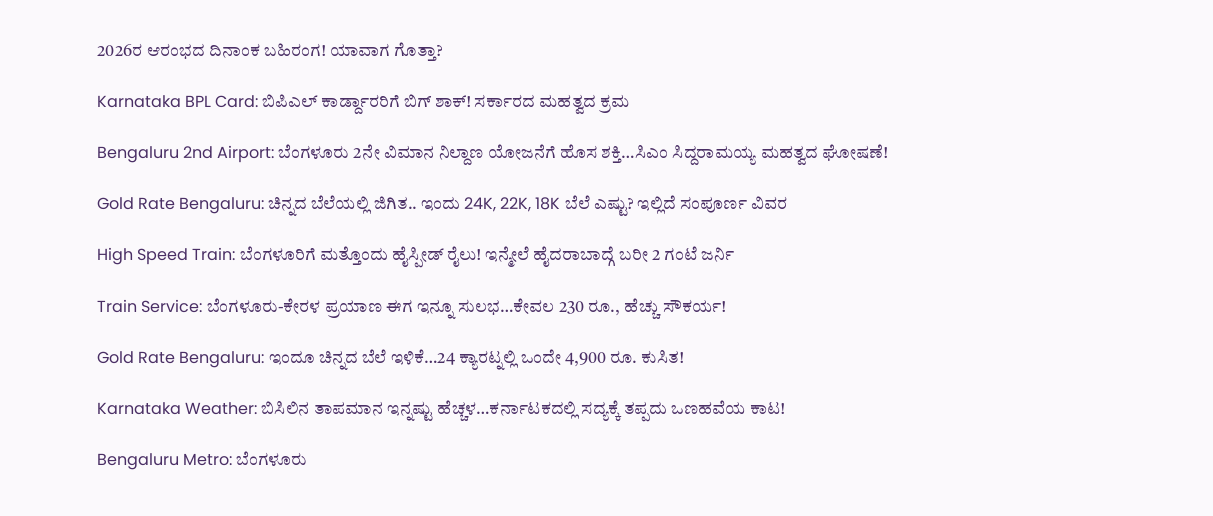2026ರ ಆರಂಭದ ದಿನಾಂಕ ಬಹಿರಂಗ! ಯಾವಾಗ ಗೊತ್ತಾ?

Karnataka BPL Card: ಬಿಪಿಎಲ್ ಕಾರ್ಡ್ದಾರರಿಗೆ ಬಿಗ್ ಶಾಕ್! ಸರ್ಕಾರದ ಮಹತ್ವದ ಕ್ರಮ

Bengaluru 2nd Airport: ಬೆಂಗಳೂರು 2ನೇ ವಿಮಾನ ನಿಲ್ದಾಣ ಯೋಜನೆಗೆ ಹೊಸ ಶಕ್ತಿ…ಸಿಎಂ ಸಿದ್ದರಾಮಯ್ಯ ಮಹತ್ವದ ಘೋಷಣೆ!

Gold Rate Bengaluru: ಚಿನ್ನದ ಬೆಲೆಯಲ್ಲಿ ಜಿಗಿತ.. ಇಂದು 24K, 22K, 18K ಬೆಲೆ ಎಷ್ಟು? ಇಲ್ಲಿದೆ ಸಂಪೂರ್ಣ ವಿವರ

High Speed Train: ಬೆಂಗಳೂರಿಗೆ ಮತ್ತೊಂದು ಹೈಸ್ಪೀಡ್ ರೈಲು! ಇನ್ಮೇಲೆ ಹೈದರಾಬಾದ್ಗೆ ಬರೀ 2 ಗಂಟೆ ಜರ್ನಿ

Train Service: ಬೆಂಗಳೂರು-ಕೇರಳ ಪ್ರಯಾಣ ಈಗ ಇನ್ನೂ ಸುಲಭ…ಕೇವಲ 230 ರೂ., ಹೆಚ್ಚು ಸೌಕರ್ಯ!

Gold Rate Bengaluru: ಇಂದೂ ಚಿನ್ನದ ಬೆಲೆ ಇಳಿಕೆ…24 ಕ್ಯಾರಟ್ನಲ್ಲಿ ಒಂದೇ 4,900 ರೂ. ಕುಸಿತ!

Karnataka Weather: ಬಿಸಿಲಿನ ತಾಪಮಾನ ಇನ್ನಷ್ಟು ಹೆಚ್ಚಳ…ಕರ್ನಾಟಕದಲ್ಲಿ ಸದ್ಯಕ್ಕೆ ತಪ್ಪದು ಒಣಹವೆಯ ಕಾಟ!

Bengaluru Metro: ಬೆಂಗಳೂರು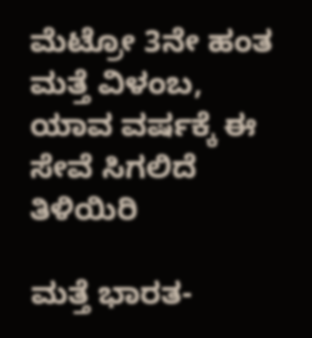ಮೆಟ್ರೋ 3ನೇ ಹಂತ ಮತ್ತೆ ವಿಳಂಬ, ಯಾವ ವರ್ಷಕ್ಕೆ ಈ ಸೇವೆ ಸಿಗಲಿದೆ ತಿಳಿಯಿರಿ

ಮತ್ತೆ ಭಾರತ-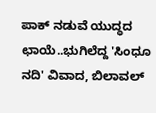ಪಾಕ್ ನಡುವೆ ಯುದ್ಧದ ಛಾಯೆ..ಭುಗಿಲೆದ್ದ 'ಸಿಂಧೂ ನದಿ' ವಿವಾದ, ಬಿಲಾವಲ್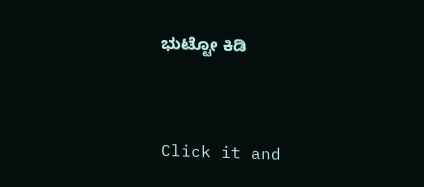ಭುಟ್ಟೋ ಕಿಡಿ



Click it and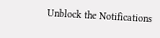Unblock the Notifications